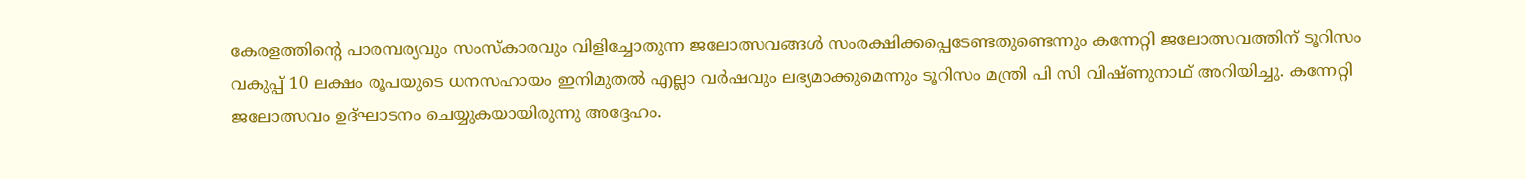കേരളത്തിന്റെ പാരമ്പര്യവും സംസ്കാരവും വിളിച്ചോതുന്ന ജലോത്സവങ്ങൾ സംരക്ഷിക്കപ്പെടേണ്ടതുണ്ടെന്നും കന്നേറ്റി ജലോത്സവത്തിന് ടൂറിസം വകുപ്പ് 10 ലക്ഷം രൂപയുടെ ധനസഹായം ഇനിമുതൽ എല്ലാ വർഷവും ലഭ്യമാക്കുമെന്നും ടൂറിസം മന്ത്രി പി സി വിഷ്ണുനാഥ് അറിയിച്ചു. കന്നേറ്റി ജലോത്സവം ഉദ്ഘാടനം ചെയ്യുകയായിരുന്നു അദ്ദേഹം.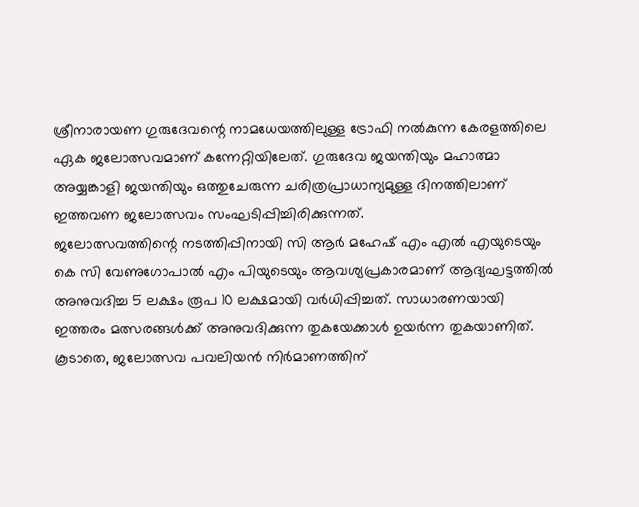ശ്രീനാരായണ ഗുരുദേവന്റെ നാമധേയത്തിലുള്ള ട്രോഫി നൽകുന്ന കേരളത്തിലെ ഏക ജലോത്സവമാണ് കന്നേറ്റിയിലേത്. ഗുരുദേവ ജയന്തിയും മഹാത്മാ അയ്യങ്കാളി ജയന്തിയും ഒത്തുചേരുന്ന ചരിത്രപ്രാധാന്യമുള്ള ദിനത്തിലാണ് ഇത്തവണ ജലോത്സവം സംഘടിപ്പിച്ചിരിക്കുന്നത്.
ജലോത്സവത്തിന്റെ നടത്തിപ്പിനായി സി ആർ മഹേഷ് എം എൽ എയുടെയും കെ സി വേണുഗോപാൽ എം പിയുടെയും ആവശ്യപ്രകാരമാണ് ആദ്യഘട്ടത്തിൽ അനുവദിച്ച 5 ലക്ഷം രൂപ 10 ലക്ഷമായി വർധിപ്പിച്ചത്. സാധാരണയായി ഇത്തരം മത്സരങ്ങൾക്ക് അനുവദിക്കുന്ന തുകയേക്കാൾ ഉയർന്ന തുകയാണിത്. കൂടാതെ, ജലോത്സവ പവലിയൻ നിർമാണത്തിന്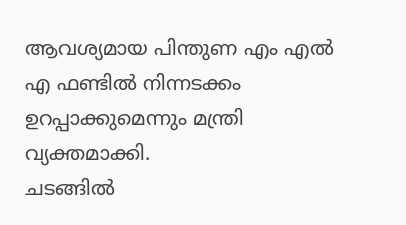ആവശ്യമായ പിന്തുണ എം എൽ എ ഫണ്ടിൽ നിന്നടക്കം ഉറപ്പാക്കുമെന്നും മന്ത്രി വ്യക്തമാക്കി.
ചടങ്ങിൽ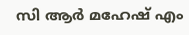സി ആർ മഹേഷ് എം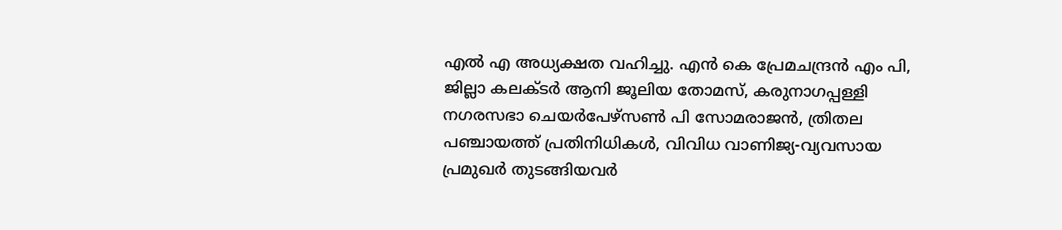എൽ എ അധ്യക്ഷത വഹിച്ചു. എൻ കെ പ്രേമചന്ദ്രൻ എം പി, ജില്ലാ കലക്ടർ ആനി ജൂലിയ തോമസ്, കരുനാഗപ്പള്ളി നഗരസഭാ ചെയർപേഴ്സൺ പി സോമരാജൻ, ത്രിതല പഞ്ചായത്ത് പ്രതിനിധികൾ, വിവിധ വാണിജ്യ-വ്യവസായ പ്രമുഖർ തുടങ്ങിയവർ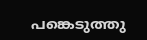പങ്കെടുത്തു